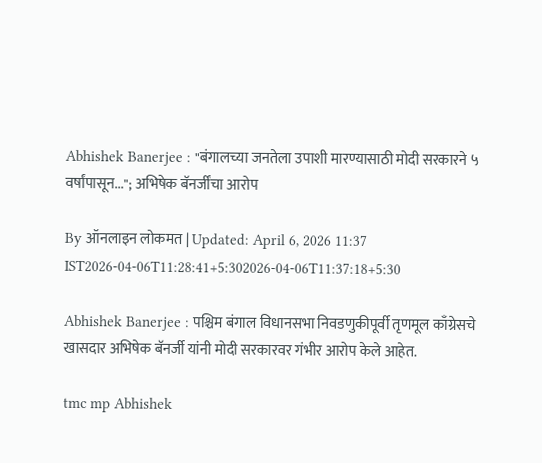Abhishek Banerjee : "बंगालच्या जनतेला उपाशी मारण्यासाठी मोदी सरकारने ५ वर्षांपासून..."; अभिषेक बॅनर्जींचा आरोप

By ऑनलाइन लोकमत | Updated: April 6, 2026 11:37 IST2026-04-06T11:28:41+5:302026-04-06T11:37:18+5:30

Abhishek Banerjee : पश्चिम बंगाल विधानसभा निवडणुकीपूर्वी तृणमूल काँग्रेसचे खासदार अभिषेक बॅनर्जी यांनी मोदी सरकारवर गंभीर आरोप केले आहेत.

tmc mp Abhishek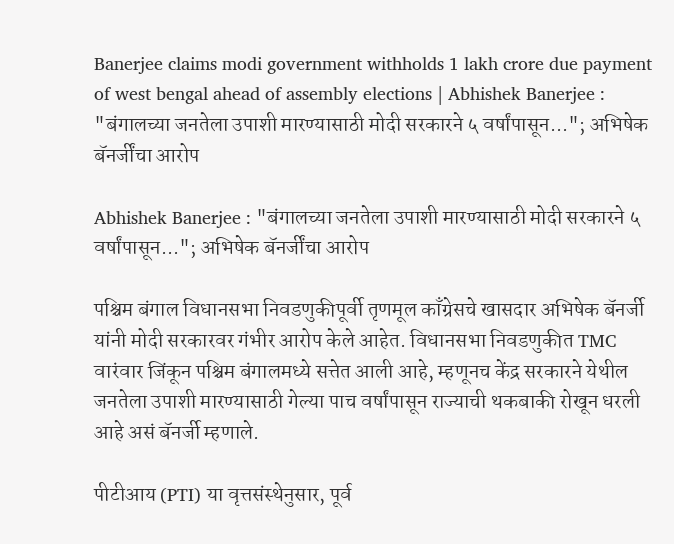Banerjee claims modi government withholds 1 lakh crore due payment of west bengal ahead of assembly elections | Abhishek Banerjee : "बंगालच्या जनतेला उपाशी मारण्यासाठी मोदी सरकारने ५ वर्षांपासून..."; अभिषेक बॅनर्जींचा आरोप

Abhishek Banerjee : "बंगालच्या जनतेला उपाशी मारण्यासाठी मोदी सरकारने ५ वर्षांपासून..."; अभिषेक बॅनर्जींचा आरोप

पश्चिम बंगाल विधानसभा निवडणुकीपूर्वी तृणमूल काँग्रेसचे खासदार अभिषेक बॅनर्जी यांनी मोदी सरकारवर गंभीर आरोप केले आहेत. विधानसभा निवडणुकीत TMC वारंवार जिंकून पश्चिम बंगालमध्ये सत्तेत आली आहे, म्हणूनच केंद्र सरकारने येथील जनतेला उपाशी मारण्यासाठी गेल्या पाच वर्षांपासून राज्याची थकबाकी रोखून धरली आहे असं बॅनर्जी म्हणाले.

पीटीआय (PTI) या वृत्तसंस्थेनुसार, पूर्व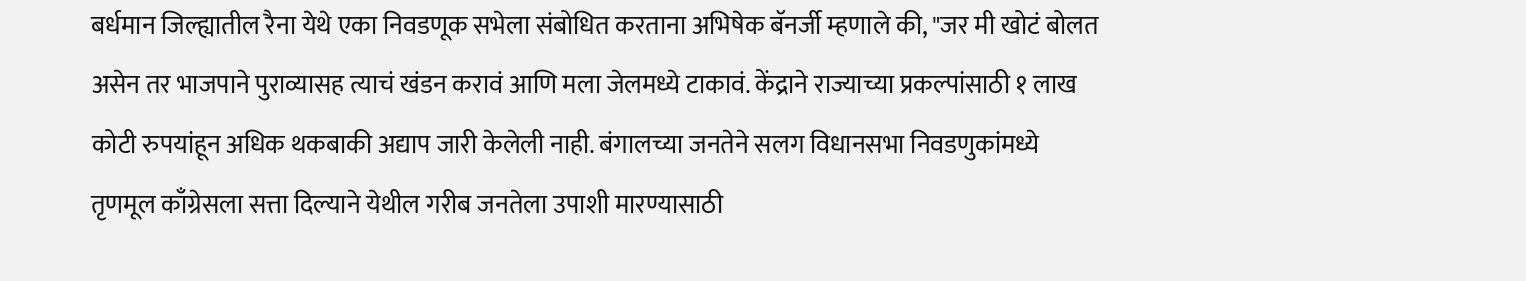बर्धमान जिल्ह्यातील रैना येथे एका निवडणूक सभेला संबोधित करताना अभिषेक बॅनर्जी म्हणाले की, "जर मी खोटं बोलत असेन तर भाजपाने पुराव्यासह त्याचं खंडन करावं आणि मला जेलमध्ये टाकावं. केंद्राने राज्याच्या प्रकल्पांसाठी १ लाख कोटी रुपयांहून अधिक थकबाकी अद्याप जारी केलेली नाही. बंगालच्या जनतेने सलग विधानसभा निवडणुकांमध्ये तृणमूल काँग्रेसला सत्ता दिल्याने येथील गरीब जनतेला उपाशी मारण्यासाठी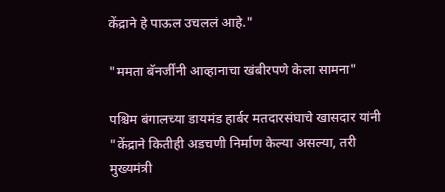केंद्राने हे पाऊल उचललं आहे."

"ममता बॅनर्जींनी आव्हानाचा खंबीरपणे केला सामना"

पश्चिम बंगालच्या डायमंड हार्बर मतदारसंघाचे खासदार यांनी "केंद्राने कितीही अडचणी निर्माण केल्या असल्या, तरी मुख्यमंत्री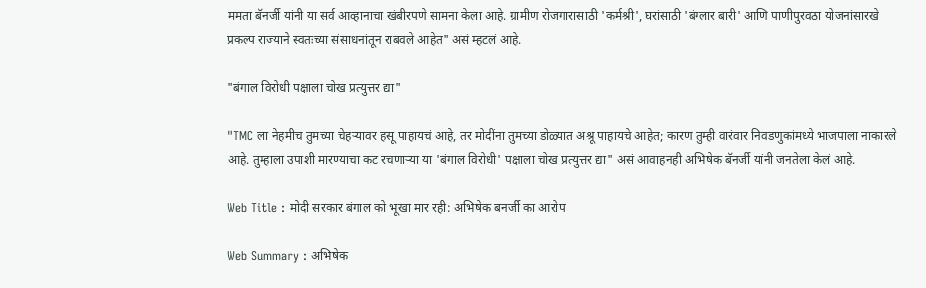ममता बॅनर्जी यांनी या सर्व आव्हानाचा खंबीरपणे सामना केला आहे. ग्रामीण रोजगारासाठी 'कर्मश्री', घरांसाठी 'बंग्लार बारी' आणि पाणीपुरवठा योजनांसारखे प्रकल्प राज्याने स्वतःच्या संसाधनांतून राबवले आहेत" असं म्हटलं आहे.

"बंगाल विरोधी पक्षाला चोख प्रत्युत्तर द्या"

"TMC ला नेहमीच तुमच्या चेहऱ्यावर हसू पाहायचं आहे, तर मोदींना तुमच्या डोळ्यात अश्रू पाहायचे आहेत; कारण तुम्ही वारंवार निवडणुकांमध्ये भाजपाला नाकारले आहे. तुम्हाला उपाशी मारण्याचा कट रचणाऱ्या या 'बंगाल विरोधी' पक्षाला चोख प्रत्युत्तर द्या" असं आवाहनही अभिषेक बॅनर्जी यांनी जनतेला केलं आहे.

Web Title : मोदी सरकार बंगाल को भूखा मार रही: अभिषेक बनर्जी का आरोप

Web Summary : अभिषेक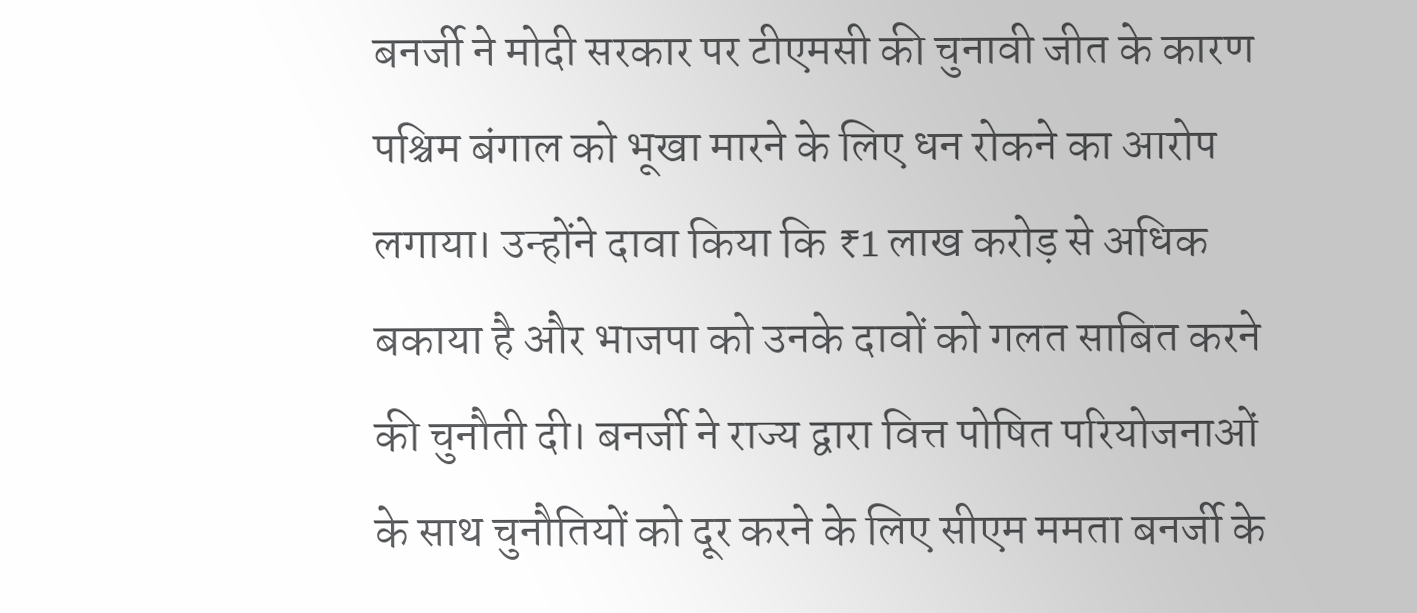बनर्जी ने मोदी सरकार पर टीएमसी की चुनावी जीत के कारण पश्चिम बंगाल को भूखा मारने के लिए धन रोकने का आरोप लगाया। उन्होंने दावा किया कि ₹1 लाख करोड़ से अधिक बकाया है और भाजपा को उनके दावों को गलत साबित करने की चुनौती दी। बनर्जी ने राज्य द्वारा वित्त पोषित परियोजनाओं के साथ चुनौतियों को दूर करने के लिए सीएम ममता बनर्जी के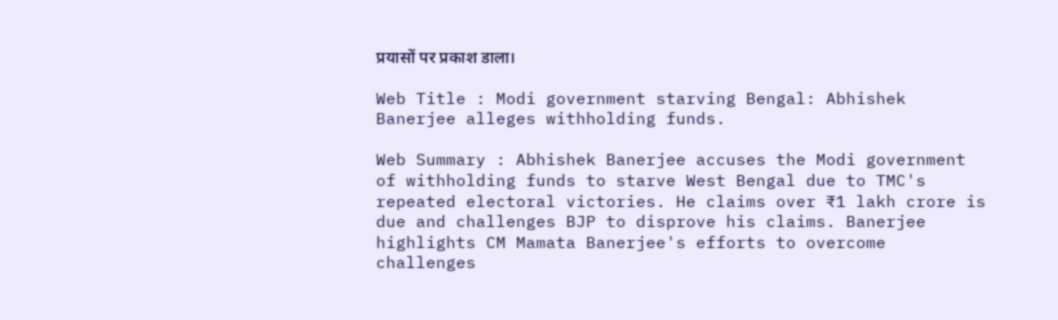प्रयासों पर प्रकाश डाला।

Web Title : Modi government starving Bengal: Abhishek Banerjee alleges withholding funds.

Web Summary : Abhishek Banerjee accuses the Modi government of withholding funds to starve West Bengal due to TMC's repeated electoral victories. He claims over ₹1 lakh crore is due and challenges BJP to disprove his claims. Banerjee highlights CM Mamata Banerjee's efforts to overcome challenges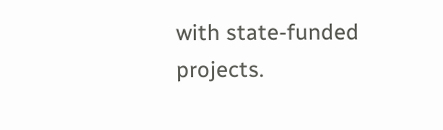with state-funded projects.